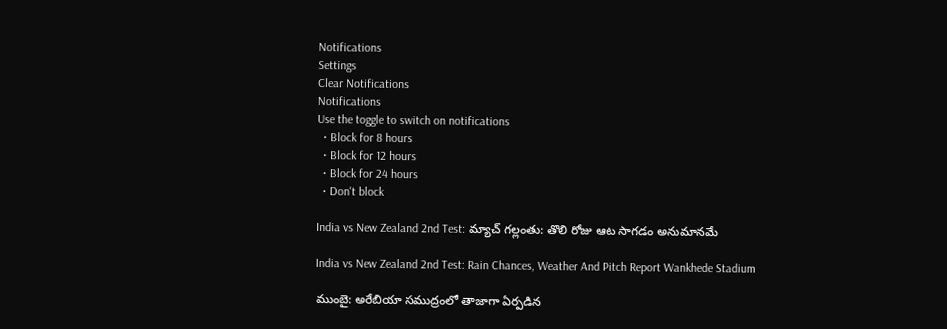Notifications
Settings
Clear Notifications
Notifications
Use the toggle to switch on notifications
  • Block for 8 hours
  • Block for 12 hours
  • Block for 24 hours
  • Don't block

India vs New Zealand 2nd Test: మ్యాచ్ గల్లంతు: తొలి రోజు ఆట సాగడం అనుమానమే

India vs New Zealand 2nd Test: Rain Chances, Weather And Pitch Report Wankhede Stadium

ముంబై: అరేబియా సముద్రంలో తాజాగా ఏర్పడిన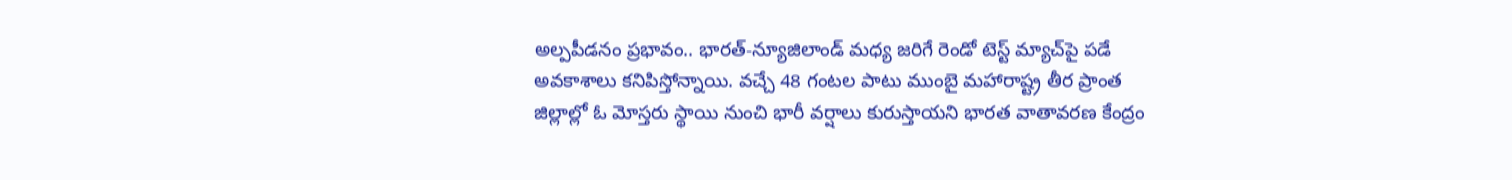అల్పపీడనం ప్రభావం.. భారత్-న్యూజిలాండ్ మధ్య జరిగే రెండో టెస్ట్ మ్యాచ్‌పై పడే అవకాశాలు కనిపిస్తోన్నాయి. వచ్చే 48 గంటల పాటు ముంబై మహారాష్ట్ర తీర ప్రాంత జిల్లాల్లో ఓ మోస్తరు స్థాయి నుంచి భారీ వర్షాలు కురుస్తాయని భారత వాతావరణ కేంద్రం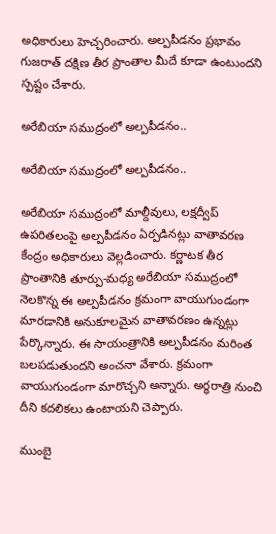అధికారులు హెచ్చరించారు. అల్పపీడనం ప్రభావం గుజరాత్ దక్షిణ తీర ప్రాంతాల మీదే కూడా ఉంటుందని స్పష్టం చేశారు.

అరేబియా సముద్రంలో అల్పపీడనం..

అరేబియా సముద్రంలో అల్పపీడనం..

అరేబియా సముద్రంలో మాల్దీవులు, లక్షద్వీప్ ఉపరితలంపై అల్పపీడనం ఏర్పడినట్లు వాతావరణ కేంద్రం అధికారులు వెల్లడించారు. కర్ణాటక తీర ప్రాంతానికి తూర్పు-మధ్య అరేబియా సముద్రంలో నెలకొన్న ఈ అల్పపీడనం క్రమంగా వాయుగుండంగా మారడానికి అనుకూలమైన వాతావరణం ఉన్నట్లు పేర్కొన్నారు. ఈ సాయంత్రానికి అల్పపీడనం మరింత బలపడుతుందని అంచనా వేశారు. క్రమంగా వాయుగుండంగా మారొచ్చని అన్నారు. అర్ధరాత్రి నుంచి దీని కదలికలు ఉంటాయని చెప్పారు.

ముంబై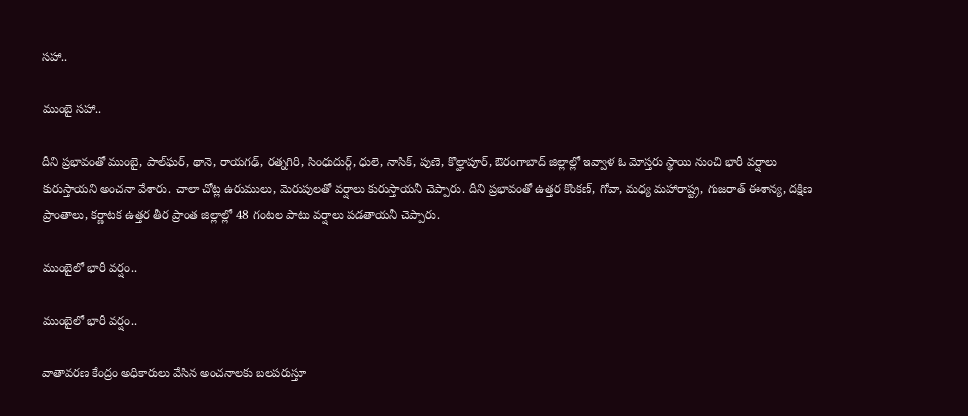సహా..

ముంబై సహా..

దీని ప్రభావంతో ముంబై, పాల్‌ఘర్, థానె, రాయగఢ్, రత్నగిరి, సింధుదుర్గ్, ధులె, నాసిక్, పుణె, కొల్హాపూర్, ఔరంగాబాద్ జిల్లాల్లో ఇవ్వాళ ఓ మోస్తరు స్థాయి నుంచి భారీ వర్షాలు కురుస్తాయని అంచనా వేశారు. చాలా చోట్ల ఉరుములు, మెరుపులతో వర్షాలు కురుస్తాయనీ చెప్పారు. దీని ప్రభావంతో ఉత్తర కొంకణ్, గోవా, మధ్య మహారాష్ట్ర, గుజరాత్ ఈశాన్య, దక్షిణ ప్రాంతాలు, కర్ణాటక ఉత్తర తీర ప్రాంత జిల్లాల్లో 48 గంటల పాటు వర్షాలు పడతాయనీ చెప్పారు.

ముంబైలో భారీ వర్షం..

ముంబైలో భారీ వర్షం..

వాతావరణ కేంద్రం అధికారులు వేసిన అంచనాలకు బలపరుస్తూ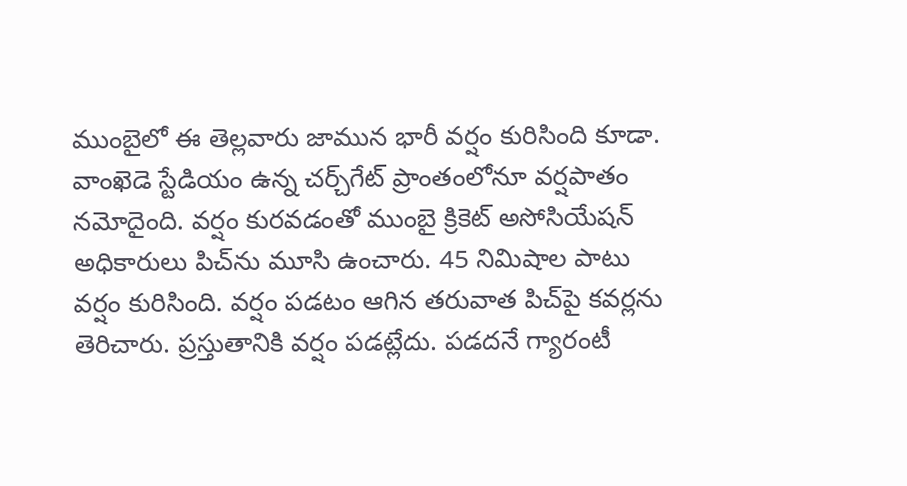ముంబైలో ఈ తెల్లవారు జామున భారీ వర్షం కురిసింది కూడా. వాంఖెడె స్టేడియం ఉన్న చర్చ్‌గేట్ ప్రాంతంలోనూ వర్షపాతం నమోదైంది. వర్షం కురవడంతో ముంబై క్రికెట్ అసోసియేషన్ అధికారులు పిచ్‌ను మూసి ఉంచారు. 45 నిమిషాల పాటు వర్షం కురిసింది. వర్షం పడటం ఆగిన తరువాత పిచ్‌పై కవర్లను తెరిచారు. ప్రస్తుతానికి వర్షం పడట్లేదు. పడదనే గ్యారంటీ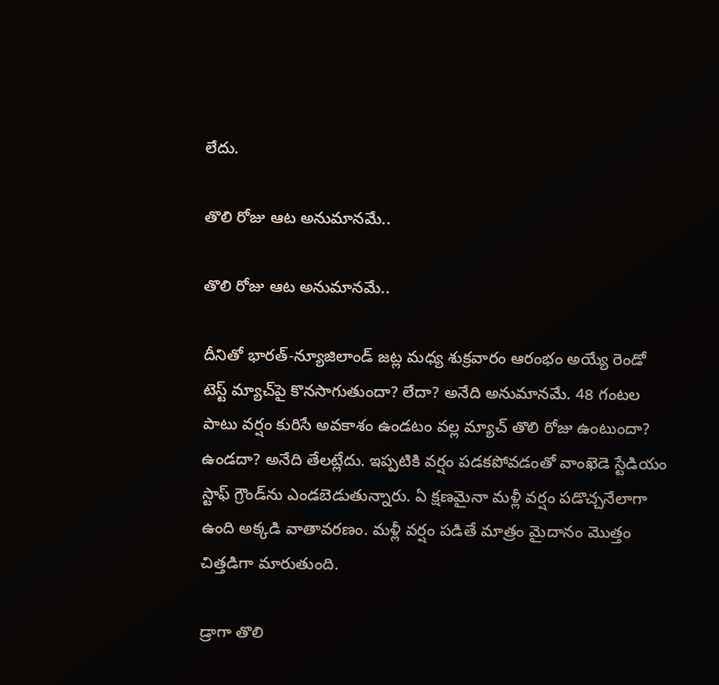లేదు.

తొలి రోజు ఆట అనుమానమే..

తొలి రోజు ఆట అనుమానమే..

దీనితో భారత్-న్యూజిలాండ్ జట్ల మధ్య శుక్రవారం ఆరంభం అయ్యే రెండో టెస్ట్ మ్యాచ్‌పై కొనసాగుతుందా? లేదా? అనేది అనుమానమే. 48 గంటల పాటు వర్షం కురిసే అవకాశం ఉండటం వల్ల మ్యాచ్‌ తొలి రోజు ఉంటుందా? ఉండదా? అనేది తేలట్లేదు. ఇప్పటికి వర్షం పడకపోవడంతో వాంఖెడె స్టేడియం స్టాఫ్ గ్రౌండ్‌ను ఎండబెడుతున్నారు. ఏ క్షణమైనా మళ్లీ వర్షం పడొచ్చనేలాగా ఉంది అక్కడి వాతావరణం. మళ్లీ వర్షం పడితే మాత్రం మైదానం మొత్తం చిత్తడిగా మారుతుంది.

డ్రాగా తొలి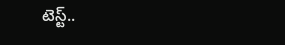టెస్ట్..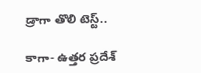డ్రాగా తొలి టెస్ట్..

కాగా- ఉత్తర ప్రదేశ్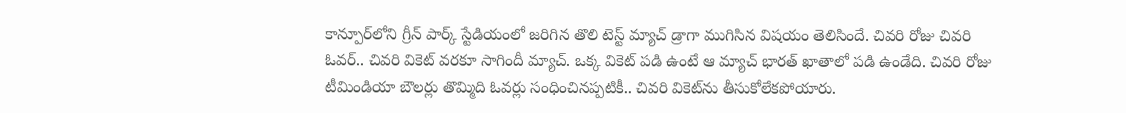కాన్పూర్‌లోని గ్రీన్ పార్క్ స్టేడియంలో జరిగిన తొలి టెస్ట్ మ్యాచ్ డ్రాగా ముగిసిన విషయం తెలిసిందే. చివరి రోజు చివరి ఓవర్.. చివరి వికెట్ వరకూ సాగిందీ మ్యాచ్. ఒక్క వికెట్ పడి ఉంటే ఆ మ్యాచ్ భారత్ ఖాతాలో పడి ఉండేది. చివరి రోజు టీమిండియా బౌలర్లు తొమ్మిది ఓవర్లు సంధించినప్పటికీ.. చివరి వికెట్‌ను తీసుకోలేకపోయారు.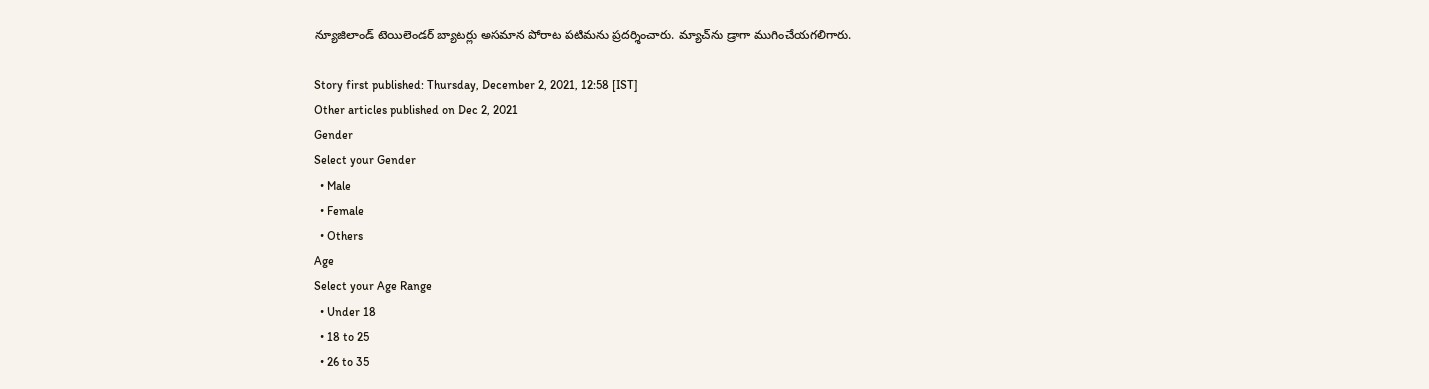న్యూజిలాండ్ టెయిలెండర్ బ్యాటర్లు అసమాన పోరాట పటిమను ప్రదర్శించారు. మ్యాచ్‌ను డ్రాగా ముగించేయగలిగారు.

Story first published: Thursday, December 2, 2021, 12:58 [IST]
Other articles published on Dec 2, 2021
Gender
Select your Gender
  • Male
  • Female
  • Others
Age
Select your Age Range
  • Under 18
  • 18 to 25
  • 26 to 35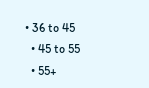• 36 to 45
  • 45 to 55
  • 55+